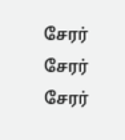சேரர்
சேரர்
சேரர்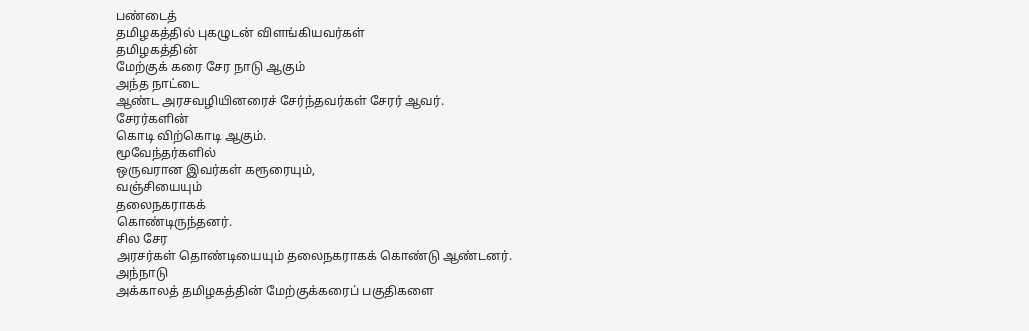பண்டைத்
தமிழகத்தில் புகழுடன் விளங்கியவர்கள்
தமிழகத்தின்
மேற்குக் கரை சேர நாடு ஆகும்
அந்த நாட்டை
ஆண்ட அரசவழியினரைச் சேர்ந்தவர்கள் சேரர் ஆவர்.
சேரர்களின்
கொடி விற்கொடி ஆகும்.
மூவேந்தர்களில்
ஒருவரான இவர்கள் கரூரையும்,
வஞ்சியையும்
தலைநகராகக்
கொண்டிருந்தனர்.
சில சேர
அரசர்கள் தொண்டியையும் தலைநகராகக் கொண்டு ஆண்டனர்.
அந்நாடு
அக்காலத் தமிழகத்தின் மேற்குக்கரைப் பகுதிகளை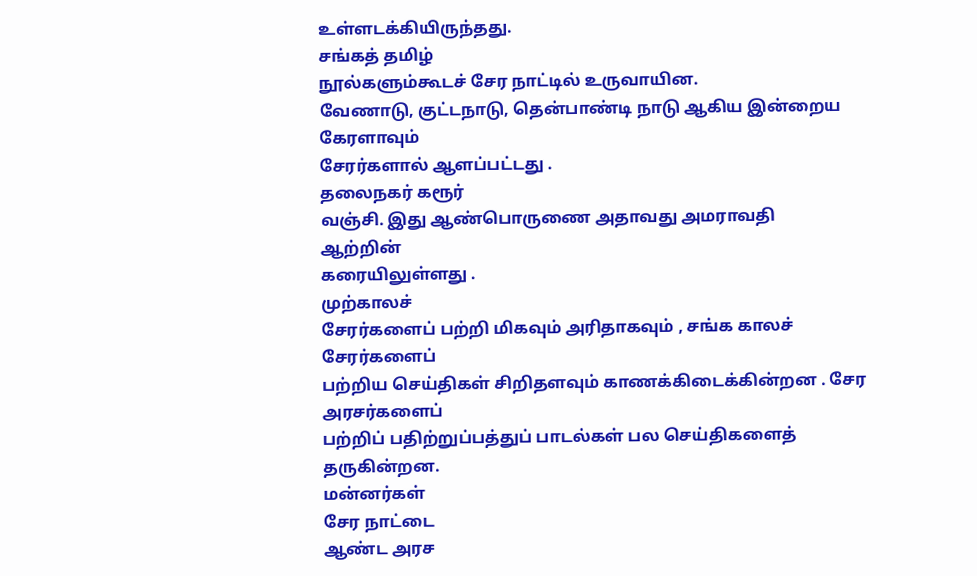உள்ளடக்கியிருந்தது.
சங்கத் தமிழ்
நூல்களும்கூடச் சேர நாட்டில் உருவாயின.
வேணாடு, குட்டநாடு, தென்பாண்டி நாடு ஆகிய இன்றைய
கேரளாவும்
சேரர்களால் ஆளப்பட்டது .
தலைநகர் கரூர்
வஞ்சி. இது ஆண்பொருணை அதாவது அமராவதி
ஆற்றின்
கரையிலுள்ளது .
முற்காலச்
சேரர்களைப் பற்றி மிகவும் அரிதாகவும் , சங்க காலச்
சேரர்களைப்
பற்றிய செய்திகள் சிறிதளவும் காணக்கிடைக்கின்றன . சேர
அரசர்களைப்
பற்றிப் பதிற்றுப்பத்துப் பாடல்கள் பல செய்திகளைத்
தருகின்றன.
மன்னர்கள்
சேர நாட்டை
ஆண்ட அரச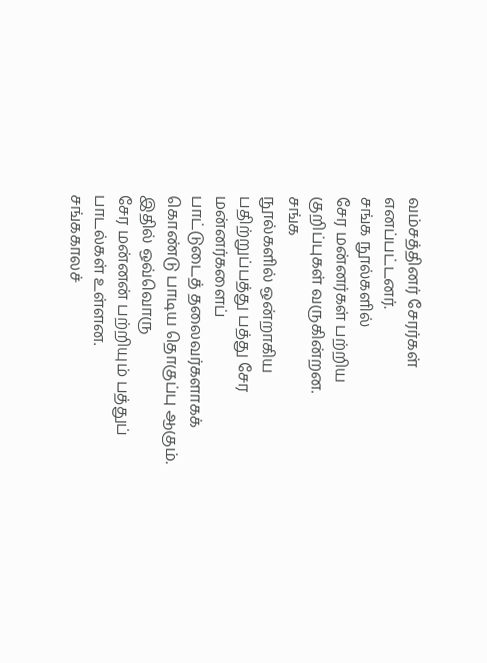வம்சத்தினர் சேரர்கள் எனப்பட்டனர்.
சங்க நூல்களில்
சேர மன்னர்கள் பற்றிய குறிப்புகள் வருகின்றன.
சங்க
நூல்களில் ஒன்றாகிய பதிற்றுப்பத்து பத்து சேர மன்னர்களைப்
பாட்டுடைத் தலைவர்களாகக் கொண்டு பாடிய தொகுப்பு ஆகும்.
இதில் ஒவ்வொரு
சேர மன்னன் பற்றியும் பத்துப் பாடல்கள் உள்ளன.
சங்ககாலச்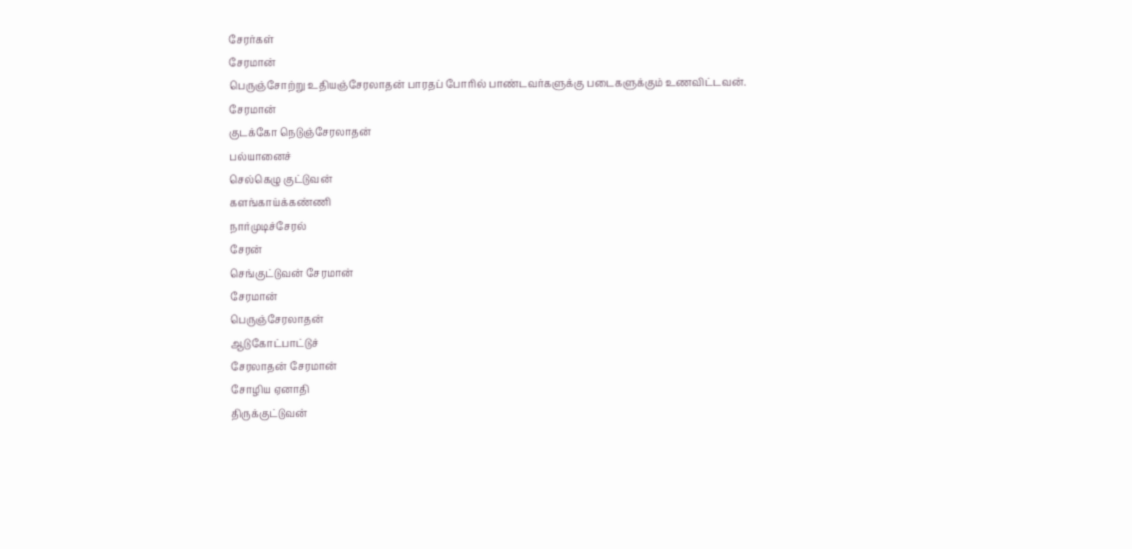சேரர்கள்
சேரமான்
பெருஞ்சோற்று உதியஞ்சேரலாதன் பாரதப் போரில் பாண்டவர்களுக்கு படைகளுக்கும் உணவிட்டவன்.
சேரமான்
குடக்கோ நெடுஞ்சேரலாதன்
பல்யானைச்
செல்கெழு குட்டுவன்
களங்காய்க்கண்ணி
நார்முடிச்சேரல்
சேரன்
செங்குட்டுவன் சேரமான்
சேரமான்
பெருஞ்சேரலாதன்
ஆடுகோட்பாட்டுச்
சேரலாதன் சேரமான்
சோழிய ஏனாதி
திருக்குட்டுவன்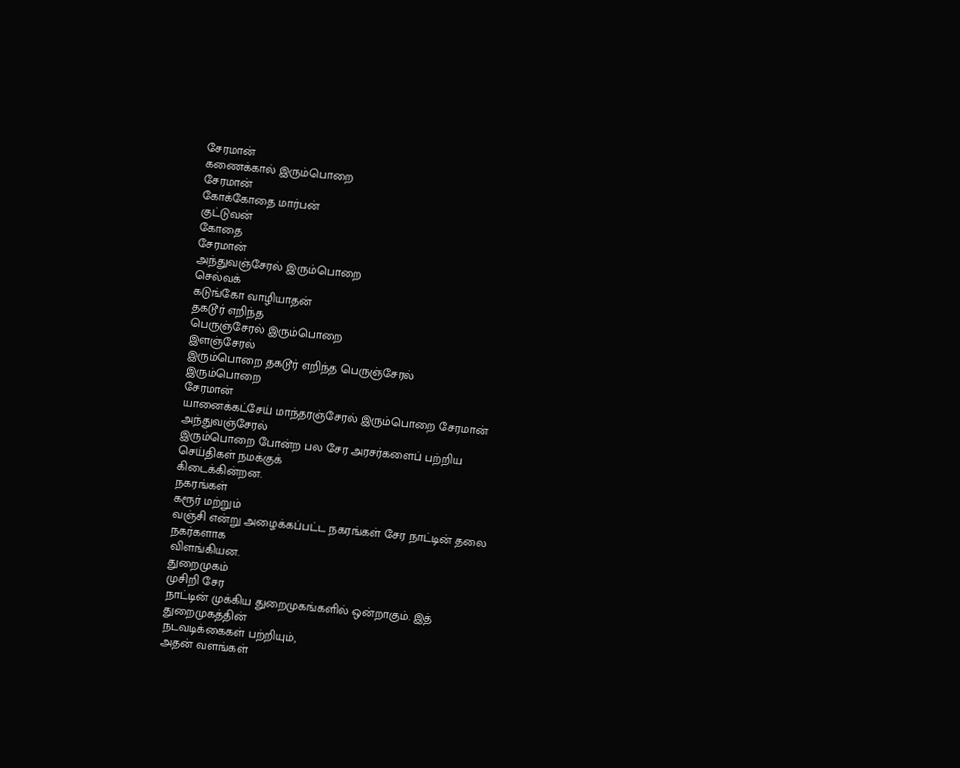சேரமான்
கணைக்கால் இரும்பொறை
சேரமான்
கோக்கோதை மார்பன்
குட்டுவன்
கோதை
சேரமான்
அந்துவஞ்சேரல் இரும்பொறை
செல்வக்
கடுங்கோ வாழியாதன்
தகடூர் எறிந்த
பெருஞ்சேரல் இரும்பொறை
இளஞ்சேரல்
இரும்பொறை தகடூர் எறிந்த பெருஞ்சேரல்
இரும்பொறை
சேரமான்
யானைக்கட்சேய் மாந்தரஞ்சேரல் இரும்பொறை சேரமான்
அந்துவஞ்சேரல்
இரும்பொறை போன்ற பல சேர அரசர்களைப் பற்றிய
செய்திகள் நமக்குக்
கிடைக்கின்றன.
நகரங்கள்
கரூர் மற்றும்
வஞ்சி என்று அழைக்கப்பட்ட நகரங்கள் சேர நாட்டின் தலை
நகர்களாக
விளங்கியன.
துறைமுகம்
முசிறி சேர
நாட்டின் முக்கிய துறைமுகங்களில் ஒன்றாகும். இத்
துறைமுகத்தின்
நடவடிக்கைகள் பற்றியும்,
அதன் வளங்கள்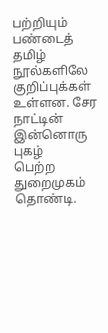பற்றியும்
பண்டைத் தமிழ்
நூல்களிலே குறிப்புக்கள் உள்ளன. சேர நாட்டின்
இன்னொரு புகழ்
பெற்ற துறைமுகம் தொண்டி.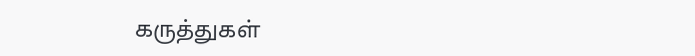கருத்துகள்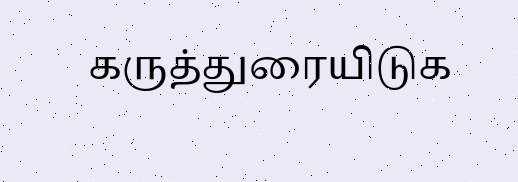கருத்துரையிடுக